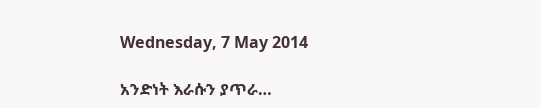Wednesday, 7 May 2014

አንድነት እራሱን ያጥራ…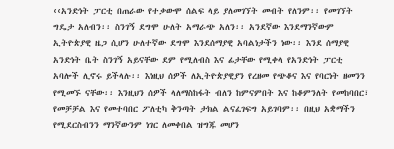‹‹አንድነት ፓርቲ በጠራው የተቃውሞ ሰልፍ ላይ ያለመገኘት መብት የለንም፡፡ የመገኘት ግዴታ አለብን፡፡ ስንገኝ ደግሞ ሁለት አማራጭ አለን፡፡ አንደኛው እንደማንኛውም ኢትዮጵያዊ ዜጋ ሲሆን ሁለተኛው ደግሞ እንደሰማያዊ አባልነታችን ነው፡፡ እንደ ሰማያዊ አንድነት ቤት ስንገኝ አይናቸው ደም የሚለብስ እና ፊታቸው የሚቀላ የአንድነት ፓርቲ አባሎች ሊኖሩ ይችላሉ፡፡ እነዚህ ሰዎች ለኢትዮጵያዊያን የረዘመ የጭቆና እና የባርነት ዘመንን የሚመኙ ናቸው፡፡ እንዚህን ሰዎች ላለማስከፋት ብለን ከምናምበት እና ከቆምንለት የመከባበር፣ የመቻቻል እና የመተባበር ፖለቲካ ቅንጣት ታክል ልናፈገፍግ አይገባም፡፡ በዚህ አቋማችን የሚደርስብንን ማንኛውንም ነገር ለመቀበል ዝግጁ መሆን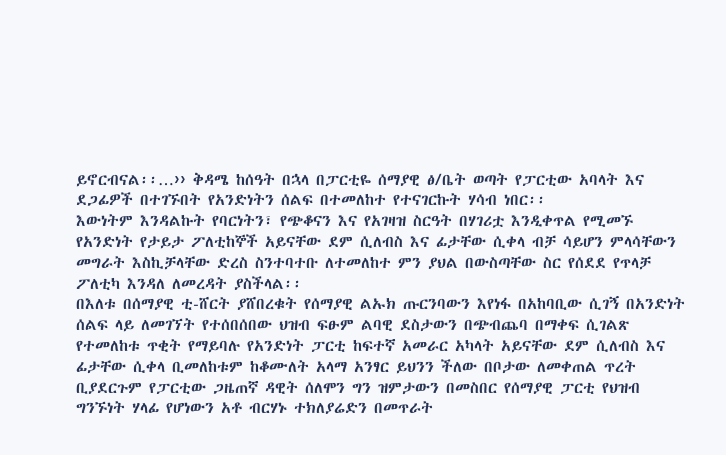ይኖርብናል፡፡…›› ቅዳሜ ከሰዓት በኋላ በፓርቲዬ ሰማያዊ ፅ/ቤት ወጣት የፓርቲው አባላት እና ደጋፊዎች በተገኙበት የአንድነትን ሰልፍ በተመለከተ የተናገርኩት ሃሳብ ነበር፡፡
እውነትም እንዳልኩት የባርነትን፣ የጭቆናን እና የአገዛዝ ስርዓት በሃገሪቷ እንዲቀጥል የሚመኙ የአንድነት የታይታ ፖለቲከኞች አይናቸው ደም ሲለብስ እና ፊታቸው ሲቀላ ብቻ ሳይሆን ምላሳቸውን መግራት እስኪቻላቸው ድረስ ስንተባተቡ ለተመለከተ ምን ያህል በውስጣቸው ስር የሰደደ የጥላቻ ፖለቲካ እንዳለ ለመረዳት ያስችላል፡፡
በእለቱ በሰማያዊ ቲ-ሸርት ያሸበረቁት የሰማያዊ ልኡክ ጡርንባውን እየነፋ በአከባቢው ሲገኝ በአንድነት ሰልፍ ላይ ለመገኘት የተሰበሰበው ህዝብ ፍፁም ልባዊ ደስታውን በጭብጨባ በማቀፍ ሲገልጽ የተመለከቱ ጥቂት የማይባሉ የአንድነት ፓርቲ ከፍተኛ አመራር አካላት አይናቸው ደም ሲለብስ እና ፊታቸው ሲቀላ ቢመለከቱም ከቆሙለት አላማ አንፃር ይህንን ችለው በቦታው ለመቀጠል ጥረት ቢያደርጉም የፓርቲው ጋዜጠኛ ዳዊት ሰለሞን ግን ዝምታውን በመስበር የሰማያዊ ፓርቲ የህዝብ ግንኙነት ሃላፊ የሆነውን አቶ ብርሃኑ ተክለያሬድን በመጥራት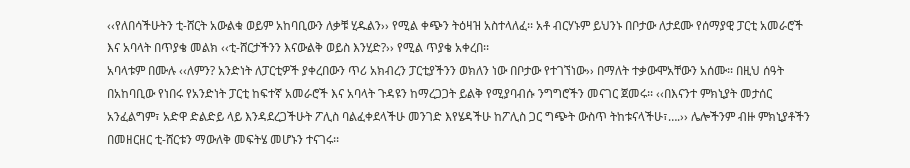‹‹የለበሳችሁትን ቲ-ሸርት አውልቁ ወይም አከባቢውን ለቃቹ ሂዱልን›› የሚል ቀጭን ትዕዛዝ አስተላለፈ፡፡ አቶ ብርሃኑም ይህንኑ በቦታው ለታደሙ የሰማያዊ ፓርቲ አመራሮች እና አባላት በጥያቄ መልክ ‹‹ቲ-ሸርታችንን እናውልቅ ወይስ እንሂድ?›› የሚል ጥያቄ አቀረበ፡፡
አባላቱም በሙሉ ‹‹ለምን? አንድነት ለፓርቲዎች ያቀረበውን ጥሪ አክብረን ፓርቲያችንን ወክለን ነው በቦታው የተገኘነው›› በማለት ተቃውሞአቸውን አሰሙ፡፡ በዚህ ሰዓት በአከባቢው የነበሩ የአንድነት ፓርቲ ከፍተኛ አመራሮች እና አባላት ጉዳዩን ከማረጋጋት ይልቅ የሚያባብሱ ንግግሮችን መናገር ጀመሩ፡፡ ‹‹በእናንተ ምክኒያት መታሰር አንፈልግም፣ አድዋ ድልድይ ላይ እንዳደረጋችሁት ፖሊስ ባልፈቀደላችሁ መንገድ እየሄዳችሁ ከፖሊስ ጋር ግጭት ውስጥ ትከቱናላችሁ፣….›› ሌሎችንም ብዙ ምክኒያቶችን በመዘርዘር ቲ-ሸርቱን ማውለቅ መፍትሄ መሆኑን ተናገሩ፡፡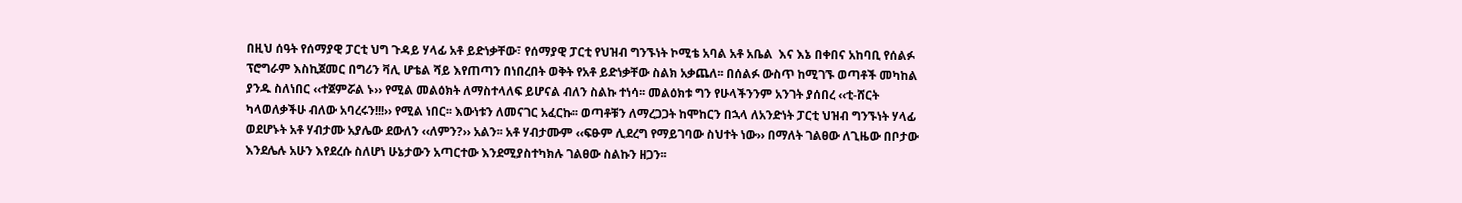በዚህ ሰዓት የሰማያዊ ፓርቲ ህግ ጉዳይ ሃላፊ አቶ ይድነቃቸው፣ የሰማያዊ ፓርቲ የህዝብ ግንኙነት ኮሚቴ አባል አቶ አቤል  እና እኔ በቀበና አከባቢ የሰልፉ ፕሮግራም እስኪጀመር በግሪን ቫሊ ሆቴል ሻይ እየጠጣን በነበረበት ወቅት የአቶ ይድነቃቸው ስልክ አቃጨለ፡፡ በሰልፉ ውስጥ ከሚገኙ ወጣቶች መካከል ያንዱ ስለነበር ‹‹ተጀምሯል ኑ›› የሚል መልዕክት ለማስተላለፍ ይሆናል ብለን ስልኩ ተነሳ፡፡ መልዕክቱ ግን የሁላችንንም አንገት ያሰበረ ‹‹ቲ-ሸርት ካላወለቃችሁ ብለው አባረሩን!!!›› የሚል ነበር፡፡ እውነቱን ለመናገር አፈርኩ፡፡ ወጣቶቹን ለማረጋጋት ከሞከርን በኋላ ለአንድነት ፓርቲ ህዝብ ግንኙነት ሃላፊ ወደሆኑት አቶ ሃብታሙ አያሌው ደውለን ‹‹ለምን?›› አልን፡፡ አቶ ሃብታሙም ‹‹ፍፁም ሊደረግ የማይገባው ስህተት ነው›› በማለት ገልፀው ለጊዜው በቦታው እንደሌሉ አሁን እየደረሱ ስለሆነ ሁኔታውን አጣርተው እንደሚያስተካክሉ ገልፀው ስልኩን ዘጋን፡፡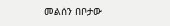መልሰን በቦታው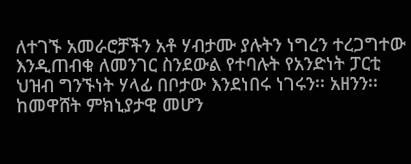ለተገኙ አመራሮቻችን አቶ ሃብታሙ ያሉትን ነግረን ተረጋግተው እንዲጠብቁ ለመንገር ስንደውል የተባሉት የአንድነት ፓርቲ  ህዝብ ግንኙነት ሃላፊ በቦታው እንደነበሩ ነገሩን፡፡ አዘንን፡፡ ከመዋሸት ምክኒያታዊ መሆን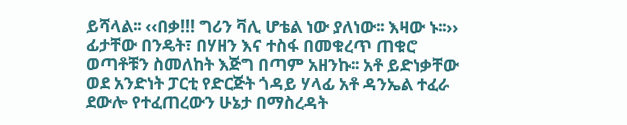ይሻላል፡፡ ‹‹በቃ!!! ግሪን ቫሊ ሆቴል ነው ያለነው፡፡ እዛው ኑ፡፡››
ፊታቸው በንዴት፣ በሃዘን እና ተስፋ በመቁረጥ ጠቁሮ ወጣቶቹን ስመለከት እጅግ በጣም አዘንኩ፡፡ አቶ ይድነቃቸው ወደ አንድነት ፓርቲ የድርጅት ጎዳይ ሃላፊ አቶ ዳንኤል ተፈራ ደውሎ የተፈጠረውን ሁኔታ በማስረዳት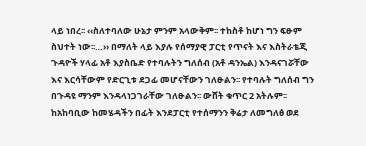ላይ ነበረ፡፡ ‹‹ስለተባለው ሁኔታ ምንም አላውቅም፡፡ ተከስቶ ከሆነ ግን ፍፁም ስህተት ነው፡፡…›› በማለት ላይ እያሉ የሰማያዊ ፓርቲ የጥናት እና እስትራቴጂ ጉዳዮች ሃላፊ አቶ እያስቤድ የተባሉትን ግለሰብ (አቶ ዳንኤል) እንዳናገሯቸው እና እርሳቸውም የድርጊቱ ደጋፊ መሆናቸውን ገለፁልን፡፡ የተባሉት ግለሰብ ግን በጉዳዩ ማንም እንዳላነጋገራቸው ገለፁልን፡፡ ውሸት ቁጥር 2 አትሉም፡፡
ከአከባቢው ከመሄዳችን በፊት እንደፓርቲ የተሰማንን ቅሬታ ለመግለፅ ወደ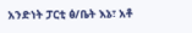አንድነት ፓርቲ ፅ/ቤት እኔ፣ አቶ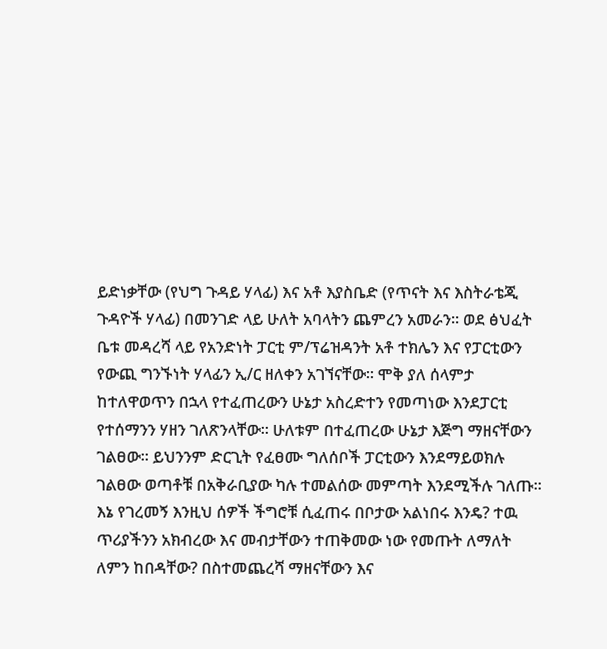ይድነቃቸው (የህግ ጉዳይ ሃላፊ) እና አቶ እያስቤድ (የጥናት እና እስትራቴጂ ጉዳዮች ሃላፊ) በመንገድ ላይ ሁለት አባላትን ጨምረን አመራን፡፡ ወደ ፅህፈት ቤቱ መዳረሻ ላይ የአንድነት ፓርቲ ም/ፕሬዝዳንት አቶ ተክሌን እና የፓርቲውን የውጪ ግንኙነት ሃላፊን ኢ/ር ዘለቀን አገኘናቸው፡፡ ሞቅ ያለ ሰላምታ ከተለዋወጥን በኋላ የተፈጠረውን ሁኔታ አስረድተን የመጣነው እንደፓርቲ የተሰማንን ሃዘን ገለጽንላቸው፡፡ ሁለቱም በተፈጠረው ሁኔታ እጅግ ማዘናቸውን ገልፀው፡፡ ይህንንም ድርጊት የፈፀሙ ግለሰቦች ፓርቲውን እንደማይወክሉ ገልፀው ወጣቶቹ በአቅራቢያው ካሉ ተመልሰው መምጣት እንደሚችሉ ገለጡ፡፡
እኔ የገረመኝ እንዚህ ሰዎች ችግሮቹ ሲፈጠሩ በቦታው አልነበሩ እንዴ? ተዉ ጥሪያችንን አክብረው እና መብታቸውን ተጠቅመው ነው የመጡት ለማለት ለምን ከበዳቸው? በስተመጨረሻ ማዘናቸውን እና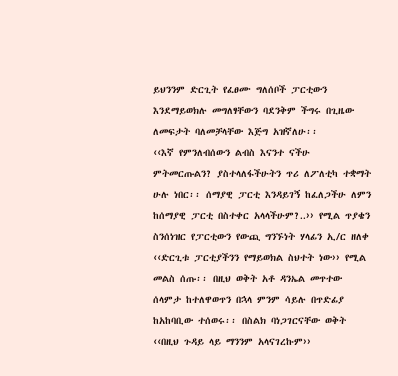ይህንንም ድርጊት የፈፀሙ ግለሰቦች ፓርቲውን እንደማይወክሉ መግለፃቸውን ባደንቅም ችግሩ በጊዜው ለመፍታት ባለመቻላቸው እጅግ አዝኛለሁ፡፡
‹‹እኛ የምንለብሰውን ልብስ እናንተ ናችሁ ምትመርጡልን? ያስተላለፋችሁትን ጥሪ ለፖለቲካ ተቋማት ሁሉ ነበር፡፡ ሰማያዊ ፓርቲ እንዳይገኝ ከፈለጋችሁ ለምን ከሰማያዊ ፓርቲ በስተቀር አላላችሁም?..›› የሚል ጥያቄን ስንሰነዝር የፓርቲውን የውጪ ግንኙነት ሃላፊን ኢ/ር ዘለቀ ‹‹ድርጊቱ ፓርቲያችንን የማይወክል ስህተት ነው›› የሚል መልስ ሰጡ፡፡ በዚህ ወቅት አቶ ዳንኤል መጥተው ሰላምታ ከተለዋወጥን በኋላ ምንም ሳይሉ በጥድፊያ ከአከባቢው ተሰወሩ፡፡ በስልክ ባነጋገርናቸው ወቅት ‹‹በዚህ ጉዳይ ላይ ማንንም አላናገረኩም››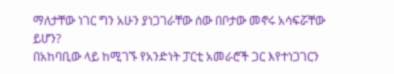ማለታቸው ነገር ግን አሁን ያነጋገራቸው ሰው በቦታው መኖሩ አሳፍሯቸው ይሆን?
በአከባቢው ላይ ከሚገኙ የአንድነት ፓርቲ አመራሮች ጋር እየተነጋገርን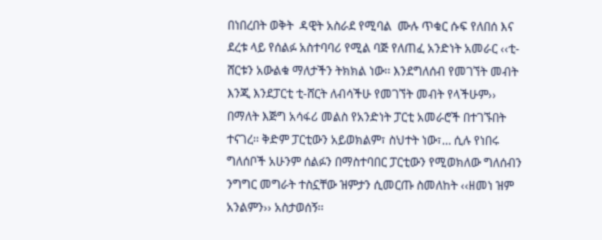በነበረበት ወቅት  ዳዊት አስራደ የሚባል  ሙሉ ጥቁር ሱፍ የለበሰ እና ደረቱ ላይ የሰልፉ አስተባባሪ የሚል ባጅ የለጠፈ አንድነት አመራር ‹‹ቲ-ሸርቱን አውልቁ ማለታችን ትክክል ነው፡፡ እንደግለሰብ የመገኘት መብት እንጂ እንደፓርቲ ቲ-ሸርት ለብሳችሁ የመገኘት መብት የላችሁም›› በማለት እጅግ አሳፋሪ መልስ የአንድነት ፓርቲ አመራሮች በተገኙበት ተናገረ፡፡ ቅድም ፓርቲውን አይወክልም፣ ስህተት ነው፣… ሲሉ የነበሩ ግለሰቦች አሁንም ሰልፉን በማስተባበር ፓርቲውን የሚወክለው ግለሰብን ንግግር መግራት ተስኗቸው ዝምታን ሲመርጡ ስመለከት ‹‹ዘመነ ዝም አንልምን›› አስታወሰኝ፡፡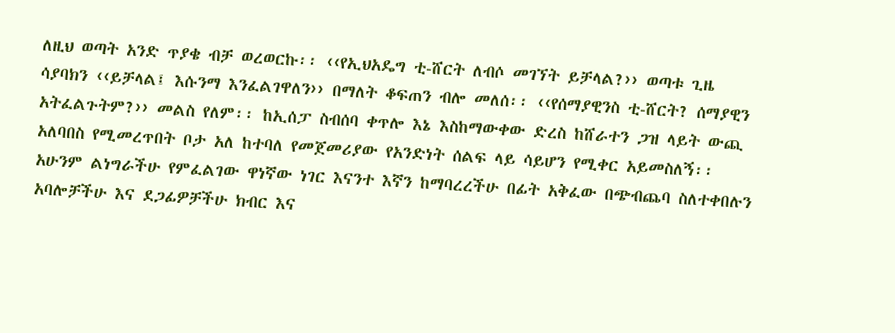ለዚህ ወጣት አንድ ጥያቄ ብቻ ወረወርኩ፡፡ ‹‹የኢህአዴግ ቲ-ሸርት ለብሶ መገኘት ይቻላል?›› ወጣቱ ጊዜ ሳያባክን ‹‹ይቻላል፤ እሱንማ እንፈልገዋለን›› በማለት ቆፍጠን ብሎ መለሰ፡፡ ‹‹የሰማያዊንስ ቲ-ሸርት? ሰማያዊን አትፈልጉትም?›› መልስ የለም፡፡ ከኢሰፓ ስብሰባ ቀጥሎ እኔ እስከማውቀው ድረስ ከሸራተን ጋዝ ላይት ውጪ አለባበስ የሚመረጥበት ቦታ አለ ከተባለ የመጀመሪያው የአንድነት ሰልፍ ላይ ሳይሆን የሚቀር አይመስለኝ፡፡
አሁንም ልነግራችሁ የምፈልገው ዋነኛው ነገር እናንተ እኛን ከማባረረችሁ በፊት አቅፈው በጭብጨባ ስለተቀበሉን አባሎቻችሁ እና ደጋፊዎቻችሁ ክብር እና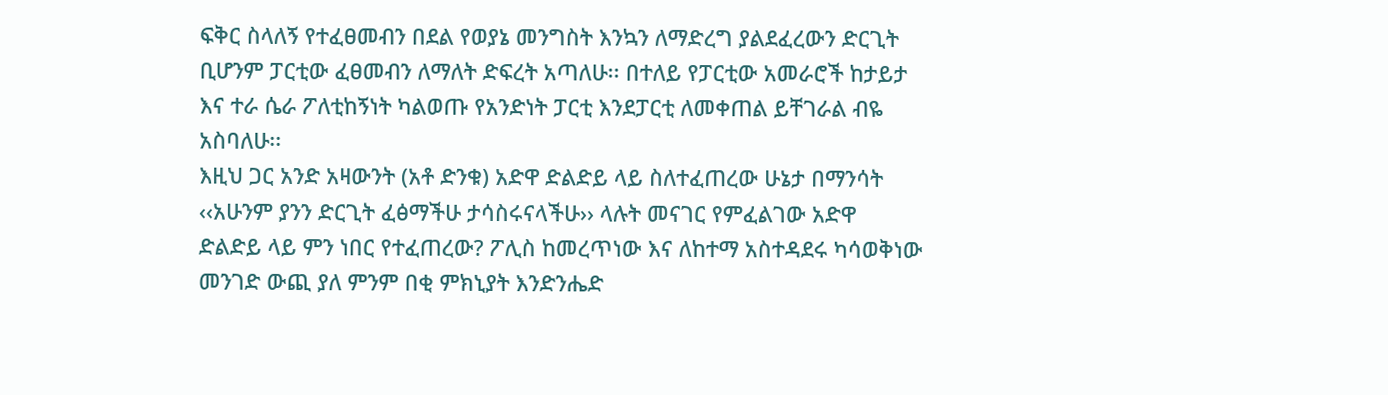ፍቅር ስላለኝ የተፈፀመብን በደል የወያኔ መንግስት እንኳን ለማድረግ ያልደፈረውን ድርጊት ቢሆንም ፓርቲው ፈፀመብን ለማለት ድፍረት አጣለሁ፡፡ በተለይ የፓርቲው አመራሮች ከታይታ እና ተራ ሴራ ፖለቲከኝነት ካልወጡ የአንድነት ፓርቲ እንደፓርቲ ለመቀጠል ይቸገራል ብዬ አስባለሁ፡፡
እዚህ ጋር አንድ አዛውንት (አቶ ድንቁ) አድዋ ድልድይ ላይ ስለተፈጠረው ሁኔታ በማንሳት ‹‹አሁንም ያንን ድርጊት ፈፅማችሁ ታሳስሩናላችሁ›› ላሉት መናገር የምፈልገው አድዋ ድልድይ ላይ ምን ነበር የተፈጠረው? ፖሊስ ከመረጥነው እና ለከተማ አስተዳደሩ ካሳወቅነው መንገድ ውጪ ያለ ምንም በቂ ምክኒያት እንድንሔድ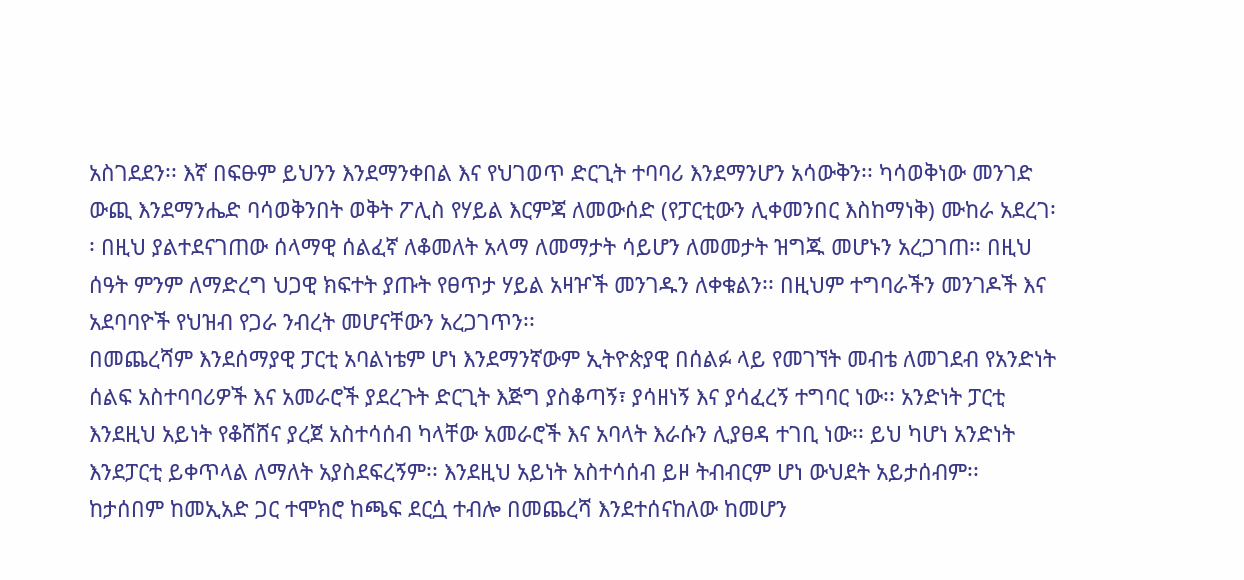አስገደደን፡፡ እኛ በፍፁም ይህንን እንደማንቀበል እና የህገወጥ ድርጊት ተባባሪ እንደማንሆን አሳውቅን፡፡ ካሳወቅነው መንገድ ውጪ እንደማንሔድ ባሳወቅንበት ወቅት ፖሊስ የሃይል እርምጃ ለመውሰድ (የፓርቲውን ሊቀመንበር እስከማነቅ) ሙከራ አደረገ፡፡ በዚህ ያልተደናገጠው ሰላማዊ ሰልፈኛ ለቆመለት አላማ ለመማታት ሳይሆን ለመመታት ዝግጁ መሆኑን አረጋገጠ፡፡ በዚህ ሰዓት ምንም ለማድረግ ህጋዊ ክፍተት ያጡት የፀጥታ ሃይል አዛዦች መንገዱን ለቀቁልን፡፡ በዚህም ተግባራችን መንገዶች እና አደባባዮች የህዝብ የጋራ ንብረት መሆናቸውን አረጋገጥን፡፡
በመጨረሻም እንደሰማያዊ ፓርቲ አባልነቴም ሆነ እንደማንኛውም ኢትዮጵያዊ በሰልፉ ላይ የመገኘት መብቴ ለመገደብ የአንድነት ሰልፍ አስተባባሪዎች እና አመራሮች ያደረጉት ድርጊት እጅግ ያስቆጣኝ፣ ያሳዘነኝ እና ያሳፈረኝ ተግባር ነው፡፡ አንድነት ፓርቲ እንደዚህ አይነት የቆሸሸና ያረጀ አስተሳሰብ ካላቸው አመራሮች እና አባላት እራሱን ሊያፀዳ ተገቢ ነው፡፡ ይህ ካሆነ አንድነት እንደፓርቲ ይቀጥላል ለማለት አያስደፍረኝም፡፡ እንደዚህ አይነት አስተሳሰብ ይዞ ትብብርም ሆነ ውህደት አይታሰብም፡፡ ከታሰበም ከመኢአድ ጋር ተሞክሮ ከጫፍ ደርሷ ተብሎ በመጨረሻ እንደተሰናከለው ከመሆን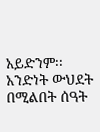አይድንም፡፡ አንድነት ውህደት በሚልበት ሰዓት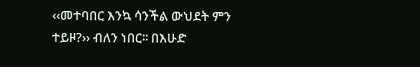‹‹መተባበር እንኳ ሳንችል ውህደት ምን ተይዞ?›› ብለን ነበር፡፡ በእሁድ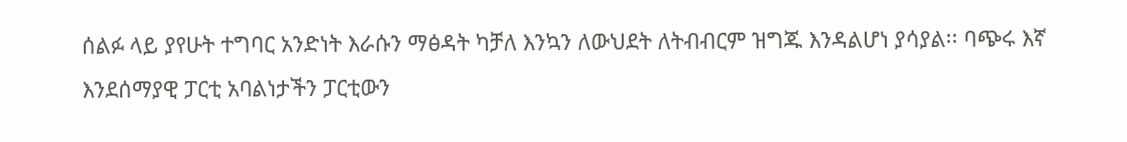ሰልፉ ላይ ያየሁት ተግባር አንድነት እራሱን ማፅዳት ካቻለ እንኳን ለውህደት ለትብብርም ዝግጁ እንዳልሆነ ያሳያል፡፡ ባጭሩ እኛ እንደሰማያዊ ፓርቲ አባልነታችን ፓርቲውን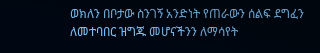ወክለን በቦታው ስንገኝ አንድነት የጠራውን ሰልፍ ደግፈን ለመተባበር ዝግጁ መሆናችንን ለማሳየት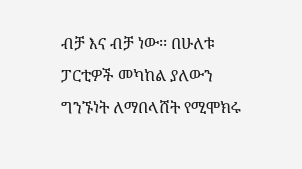ብቻ እና ብቻ ነው፡፡ በሁለቱ ፓርቲዎች መካከል ያለውን ግንኙነት ለማበላሸት የሚሞክሩ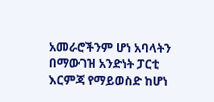አመራሮችንም ሆነ አባላትን በማውገዝ አንድነት ፓርቲ እርምጃ የማይወስድ ከሆነ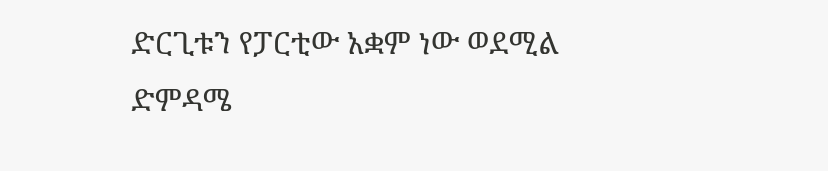ድርጊቱን የፓርቲው አቋም ነው ወደሚል ድምዳሜ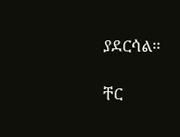ያደርሳል፡፡

ቸር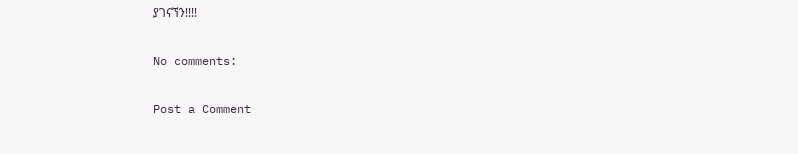ያገናኘን!!!!

No comments:

Post a Comment